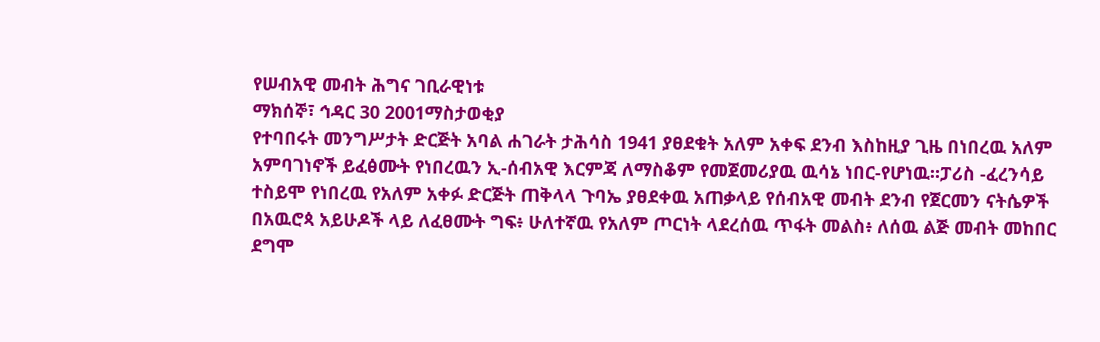የሠብአዊ መብት ሕግና ገቢራዊነቱ
ማክሰኞ፣ ኅዳር 30 2001ማስታወቂያ
የተባበሩት መንግሥታት ድርጅት አባል ሐገራት ታሕሳስ 1941 ያፀደቁት አለም አቀፍ ደንብ እስከዚያ ጊዜ በነበረዉ አለም አምባገነኖች ይፈፅሙት የነበረዉን ኢ-ሰብአዊ እርምጃ ለማስቆም የመጀመሪያዉ ዉሳኔ ነበር-የሆነዉ።ፓሪስ -ፈረንሳይ ተስይሞ የነበረዉ የአለም አቀፉ ድርጅት ጠቅላላ ጉባኤ ያፀደቀዉ አጠቃላይ የሰብአዊ መብት ደንብ የጀርመን ናትሴዎች በአዉሮጳ አይሁዶች ላይ ለፈፀሙት ግፍ፥ ሁለተኛዉ የአለም ጦርነት ላደረሰዉ ጥፋት መልስ፥ ለሰዉ ልጅ መብት መከበር ደግሞ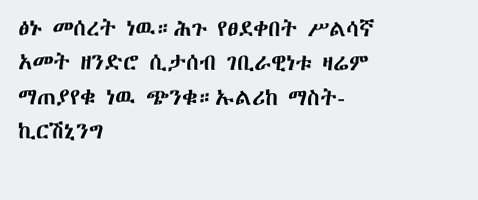ፅኑ መሰረት ነዉ።ሕጉ የፀደቀበት ሥልሳኛ አመት ዘንድሮ ሲታሰብ ገቢራዊነቱ ዛሬም ማጠያየቁ ነዉ ጭንቁ።ኡልሪከ ማስት-ኪርሽኒንግ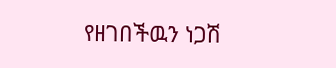የዘገበችዉን ነጋሽ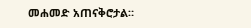መሐመድ አጠናቅሮታል።